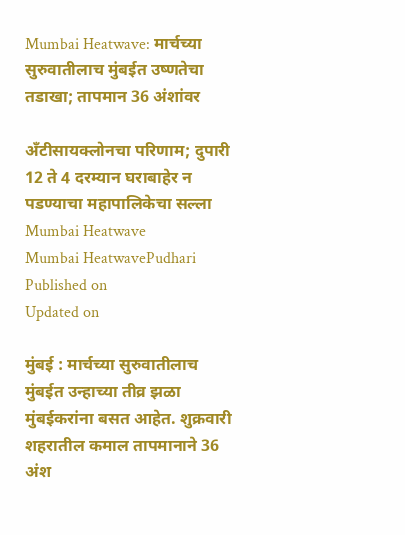Mumbai Heatwave: मार्चच्या सुरुवातीलाच मुंबईत उष्णतेचा तडाखा; तापमान 36 अंशांवर

अँटीसायक्लोनचा परिणाम; दुपारी 12 ते 4 दरम्यान घराबाहेर न पडण्याचा महापालिकेचा सल्ला
Mumbai Heatwave
Mumbai HeatwavePudhari
Published on
Updated on

मुंबई : मार्चच्या सुरुवातीलाच मुंबईत उन्हाच्या तीव्र झळा मुंबईकरांना बसत आहेत. शुक्रवारी शहरातील कमाल तापमानाने 36 अंश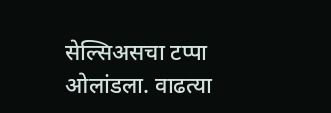सेल्सिअसचा टप्पा ओलांडला. वाढत्या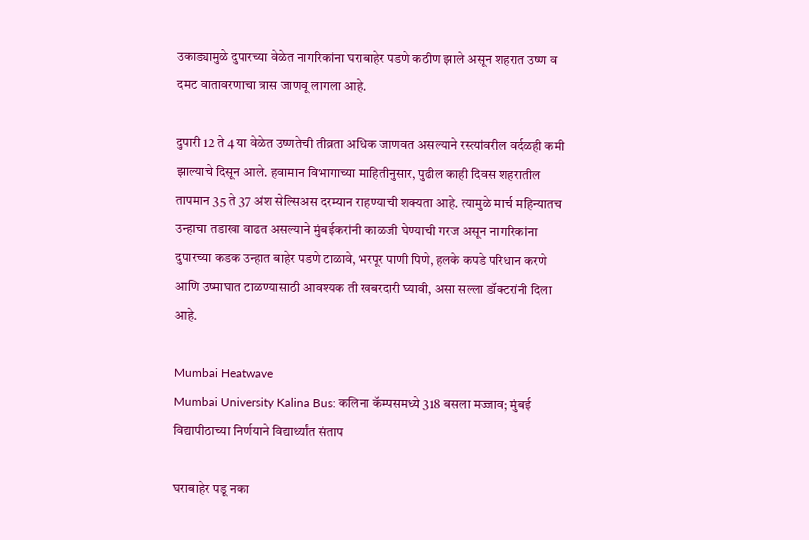उकाड्यामुळे दुपारच्या वेळेत नागरिकांना घराबाहेर पडणे कठीण झाले असून शहरात उष्ण व दमट वातावरणाचा त्रास जाणवू लागला आहे.

दुपारी 12 ते 4 या वेळेत उष्णतेची तीव्रता अधिक जाणवत असल्याने रस्त्यांवरील वर्दळही कमी झाल्याचे दिसून आले. हवामान विभागाच्या माहितीनुसार, पुढील काही दिवस शहरातील तापमान 35 ते 37 अंश सेल्सिअस दरम्यान राहण्याची शक्यता आहे. त्यामुळे मार्च महिन्यातच उन्हाचा तडाखा वाढत असल्याने मुंबईकरांनी काळजी घेण्याची गरज असून नागरिकांना दुपारच्या कडक उन्हात बाहेर पडणे टाळावे, भरपूर पाणी पिणे, हलके कपडे परिधान करणे आणि उष्माघात टाळण्यासाठी आवश्यक ती खबरदारी घ्यावी, असा सल्ला डॉक्टरांनी दिला आहे.

Mumbai Heatwave
Mumbai University Kalina Bus: कलिना कॅम्पसमध्ये 318 बसला मज्जाव; मुंबई विद्यापीठाच्या निर्णयाने विद्यार्थ्यांत संताप

घराबाहेर पडू नका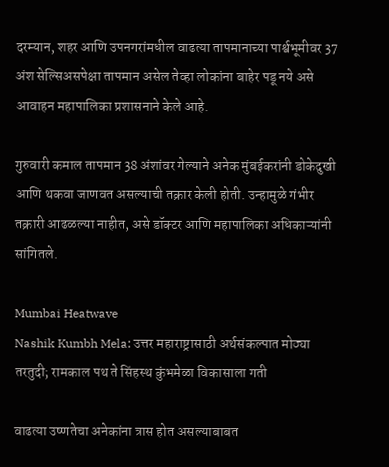दरम्यान, शहर आणि उपनगरांमधील वाढत्या तापमानाच्या पार्श्वभूमीवर 37 अंश सेल्सिअसपेक्षा तापमान असेल तेव्हा लोकांना बाहेर पडू नये असे आवाहन महापालिका प्रशासनाने केले आहे.

गुरुवारी कमाल तापमान 38 अंशांवर गेल्याने अनेक मुंबईकरांनी डोकेदुखी आणि थकवा जाणवत असल्याची तक्रार केली होती. उन्हामुळे गंभीर तक्रारी आढळल्या नाहीत, असे डॉक्टर आणि महापालिका अधिकाऱ्यांनी सांगितले.

Mumbai Heatwave
Nashik Kumbh Mela: उत्तर महाराष्ट्रासाठी अर्थसंकल्पात मोठ्या तरतुदी; रामकाल पथ ते सिंहस्थ कुंभमेळा विकासाला गती

वाढत्या उष्णतेचा अनेकांना त्रास होत असल्याबाबत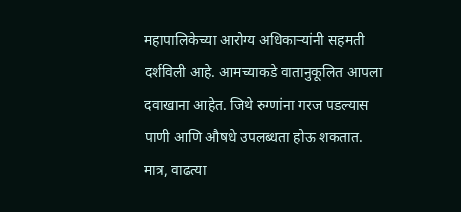महापालिकेच्या आरोग्य अधिकाऱ्यांनी सहमती दर्शविली आहे. आमच्याकडे वातानुकूलित आपला दवाखाना आहेत. जिथे रुग्णांना गरज पडल्यास पाणी आणि औषधे उपलब्धता होऊ शकतात. मात्र, वाढत्या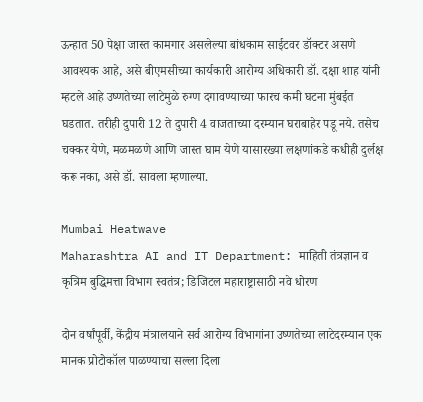ऊन्हात 50 पेक्षा जास्त कामगार असलेल्या बांधकाम साईटवर डॉक्टर असणे आवश्यक आहे, असे बीएमसीच्या कार्यकारी आरोग्य अधिकारी डॉ. दक्षा शाह यांनी म्हटले आहे उष्णतेच्या लाटेमुळे रुग्ण दगावण्याच्या फारच कमी घटना मुंबईत घडतात. तरीही दुपारी 12 ते दुपारी 4 वाजताच्या दरम्यान घराबाहेर पडू नये. तसेच चक्कर येणे, मळमळणे आणि जास्त घाम येणे यासारख्या लक्षणांकडे कधीही दुर्लक्ष करू नका, असे डॉ. सावला म्हणाल्या.

Mumbai Heatwave
Maharashtra AI and IT Department: माहिती तंत्रज्ञान व कृत्रिम बुद्धिमत्ता विभाग स्वतंत्र; डिजिटल महाराष्ट्रासाठी नवे धोरण

दोन वर्षांपूर्वी, केंद्रीय मंत्रालयाने सर्व आरोग्य विभागांना उष्णतेच्या लाटेदरम्यान एक मानक प्रोटोकॉल पाळण्याचा सल्ला दिला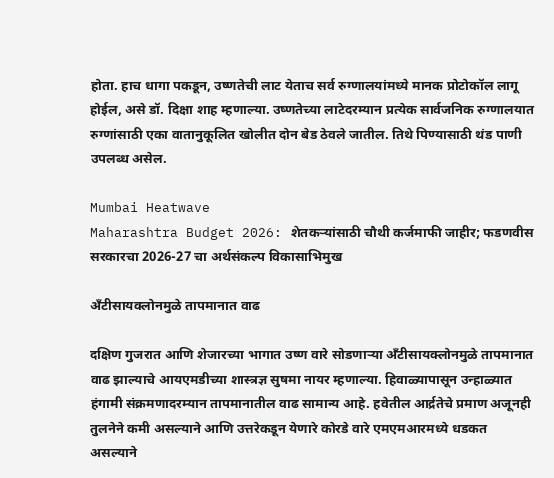होता. हाच धागा पकडून, उष्णतेची लाट येताच सर्व रुग्णालयांमध्ये मानक प्रोटोकॉल लागू होईल, असे डॉ. दिक्षा शाह म्हणाल्या. उष्णतेच्या लाटेदरम्यान प्रत्येक सार्वजनिक रुग्णालयात रुग्णांसाठी एका वातानुकूलित खोलीत दोन बेड ठेवले जातील. तिथे पिण्यासाठी थंड पाणी उपलब्ध असेल.

Mumbai Heatwave
Maharashtra Budget 2026: शेतकऱ्यांसाठी चौथी कर्जमाफी जाहीर; फडणवीस सरकारचा 2026-27 चा अर्थसंकल्प विकासाभिमुख

अँटीसायक्लोनमुळे तापमानात वाढ

दक्षिण गुजरात आणि शेजारच्या भागात उष्ण वारे सोडणाऱ्या अँटीसायक्लोनमुळे तापमानात वाढ झाल्याचे आयएमडीच्या शास्त्रज्ञ सुषमा नायर म्हणाल्या. हिवाळ्यापासून उन्हाळ्यात हंगामी संक्रमणादरम्यान तापमानातील वाढ सामान्य आहे. हवेतील आर्द्रतेचे प्रमाण अजूनही तुलनेने कमी असल्याने आणि उत्तरेकडून येणारे कोरडे वारे एमएमआरमध्ये धडकत असल्याने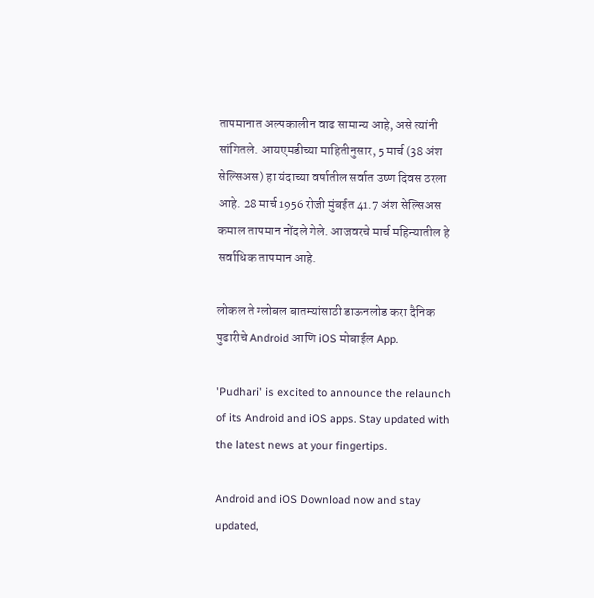तापमानात अल्पकालीन वाढ सामान्य आहे, असे त्यांनी सांगितले. आयएमडीच्या माहितीनुसार, 5 मार्च (38 अंश सेल्सिअस) हा यंदाच्या वर्षातील सर्वात उष्ण दिवस ठरला आहे. 28 मार्च 1956 रोजी मुंबईत 41.7 अंश सेल्सिअस कमाल तापमान नोंदले गेले. आजवरचे मार्च महिन्यातील हे सर्वाधिक तापमान आहे.

लोकल ते ग्लोबल बातम्यांसाठी डाऊनलोड करा दैनिक पुढारीचे Android आणि iOS मोबाईल App.

'Pudhari' is excited to announce the relaunch of its Android and iOS apps. Stay updated with the latest news at your fingertips.

Android and iOS Download now and stay updated,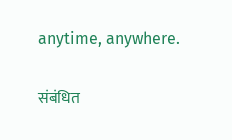anytime, anywhere.

संबंधित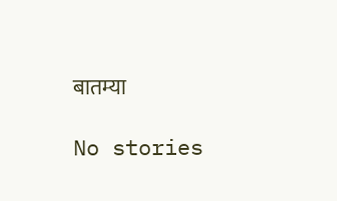बातम्या

No stories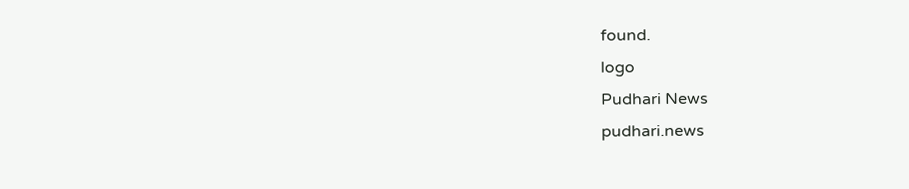found.
logo
Pudhari News
pudhari.news